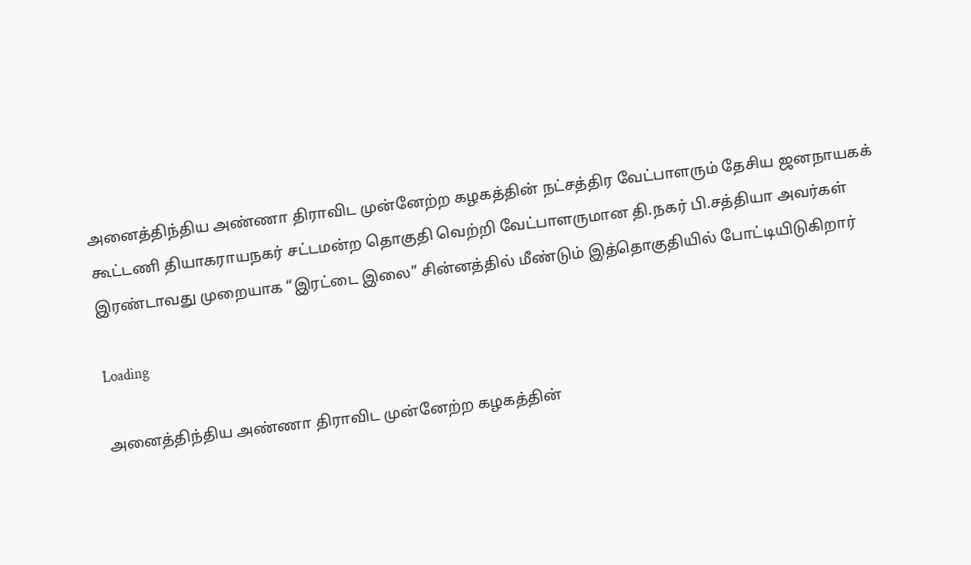அனைத்திந்திய அண்ணா திராவிட முன்னேற்ற கழகத்தின் நட்சத்திர வேட்பாளரும் தேசிய ஜனநாயகக் கூட்டணி தியாகராயநகர் சட்டமன்ற தொகுதி வெற்றி வேட்பாளருமான தி.நகர் பி.சத்தியா அவர்கள் இரண்டாவது முறையாக “இரட்டை இலை” சின்னத்தில் மீண்டும் இத்தொகுதியில் போட்டியிடுகிறார்

Loading

அனைத்திந்திய அண்ணா திராவிட முன்னேற்ற கழகத்தின்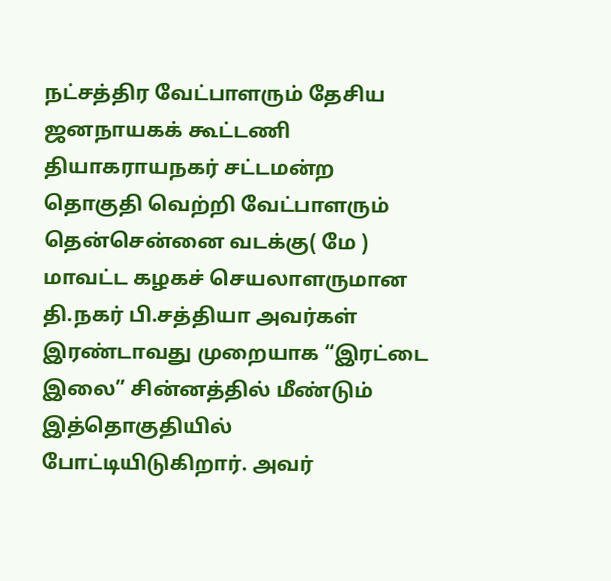நட்சத்திர வேட்பாளரும் தேசிய ஜனநாயகக் கூட்டணி தியாகராயநகர் சட்டமன்ற தொகுதி வெற்றி வேட்பாளரும் தென்சென்னை வடக்கு( மே ) மாவட்ட கழகச் செயலாளருமான தி.நகர் பி.சத்தியா அவர்கள் இரண்டாவது முறையாக “இரட்டை இலை” சின்னத்தில் மீண்டும் இத்தொகுதியில் போட்டியிடுகிறார். அவர்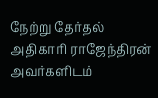நேற்று தேர்தல் அதிகாரி ராஜேந்திரன் அவர்களிடம்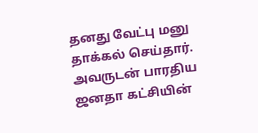தனது வேட்பு மனு தாக்கல் செய்தார். அவருடன் பாரதிய ஜனதா கட்சியின்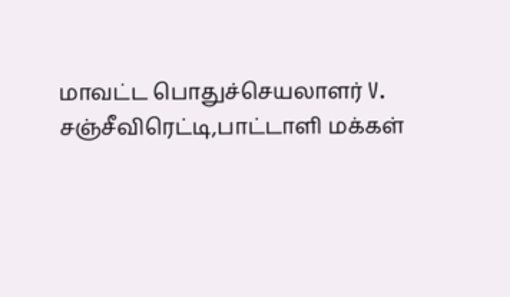மாவட்ட பொதுச்செயலாளர் V. சஞ்சீவிரெட்டி,பாட்டாளி மக்கள்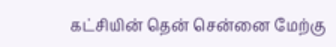கட்சியின் தென் சென்னை மேற்கு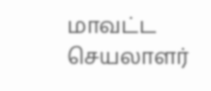மாவட்ட செயலாளர்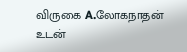விருகை A.லோகநாதன் உடன்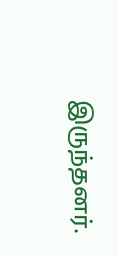இருந்தனர்.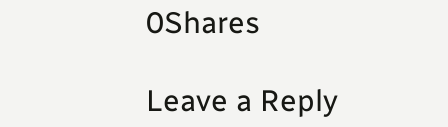0Shares

Leave a Reply